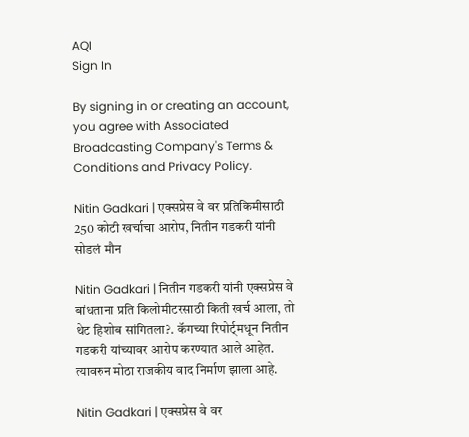AQI
Sign In

By signing in or creating an account, you agree with Associated Broadcasting Company's Terms & Conditions and Privacy Policy.

Nitin Gadkari | एक्सप्रेस वे वर प्रतिकिमीसाठी 250 कोटी खर्चाचा आरोप, नितीन गडकरी यांनी सोडलं मौन

Nitin Gadkari | नितीन गडकरी यांनी एक्सप्रेस वे बांधताना प्रति किलोमीटरसाठी किती खर्च आला, तो थेट हिशोब सांगितला?. कॅगच्या रिपोर्ट्मधून नितीन गडकरी यांच्यावर आरोप करण्यात आले आहेत. त्यावरुन मोठा राजकीय वाद निर्माण झाला आहे.

Nitin Gadkari | एक्सप्रेस वे वर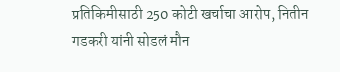प्रतिकिमीसाठी 250 कोटी खर्चाचा आरोप, नितीन गडकरी यांनी सोडलं मौन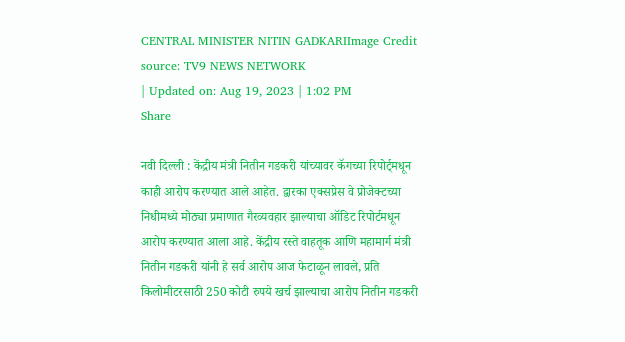CENTRAL MINISTER NITIN GADKARIImage Credit source: TV9 NEWS NETWORK
| Updated on: Aug 19, 2023 | 1:02 PM
Share

नवी दिल्ली : केंद्रीय मंत्री नितीन गडकरी यांच्यावर कॅगच्या रिपोर्ट्मधून काही आरोप करण्यात आले आहेत. द्वारका एक्सप्रेस वे प्रोजेक्टच्या निधीमध्ये मोठ्या प्रमाणात गैरव्यवहार झाल्याचा ऑडिट रिपोर्टमधून आरोप करण्यात आला आहे. केंद्रीय रस्ते वाहतूक आणि महामार्ग मंत्री नितीन गडकरी यांनी हे सर्व आरोप आज फेटाळून लावले, प्रति किलोमीटरसाठी 250 कोटी रुपये खर्च झाल्याचा आरोप नितीन गडकरी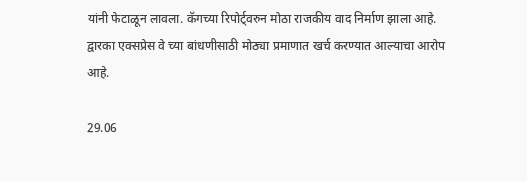यांनी फेटाळून लावला. कॅगच्या रिपोर्ट्वरुन मोठा राजकीय वाद निर्माण झाला आहे. द्वारका एक्सप्रेस वे च्या बांधणीसाठी मोठ्या प्रमाणात खर्च करण्यात आल्याचा आरोप आहे.

29.06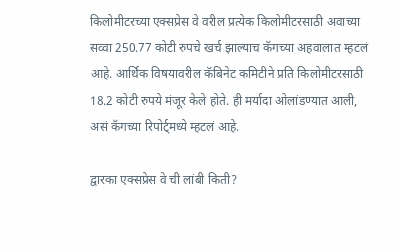किलोमीटरच्या एक्सप्रेस वे वरील प्रत्येक किलोमीटरसाठी अवाच्या सव्वा 250.77 कोटी रुपचे खर्च झाल्याच कॅगच्या अहवालात म्हटलं आहे. आर्थिक विषयावरील कॅबिनेट कमिटीने प्रति किलोमीटरसाठी 18.2 कोटी रुपये मंजूर केले होते. ही मर्यादा ओलांडण्यात आली, असं कॅगच्या रिपोर्ट्मध्ये म्हटलं आहे.

द्वारका एक्सप्रेस वे ची लांबी किती?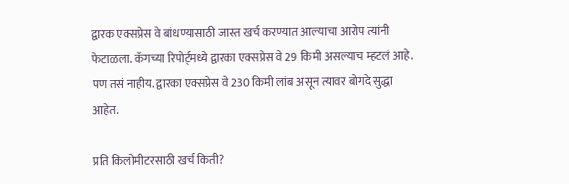द्वारक एक्सप्रेस वे बांधण्यासाठी जास्त खर्च करण्यात आल्याचा आरोप त्यांनी फेटाळला. कॅगच्या रिपोर्ट्मध्ये द्वारका एक्सप्रेस वे 29 किमी असल्याच म्हटलं आहे. पण तसं नाहीय. द्वारका एक्सप्रेस वे 230 किमी लांब असून त्यावर बोगदे सुद्धा आहेत.

प्रति किलोमीटरसाठी खर्च किती?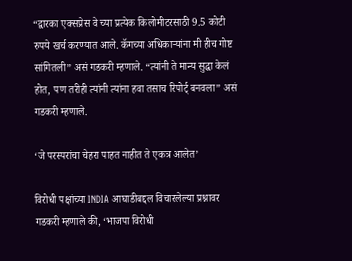“द्वारका एक्सप्रेस वे च्या प्रत्येक किलोमीटरसाठी 9.5 कोटी रुपये खर्च करण्यात आले. कॅगच्या अधिकाऱ्यांना मी हीच गोष्ट सांगितली” असं गडकरी म्हणाले. “त्यांनी ते मान्य सुद्धा केलं होत, पण तरीही त्यांनी त्यांना हवा तसाच रिपोर्ट् बनवला” असं गडकरी म्हणाले.

‘जे परस्परांचा चेहरा पाहत नाहीत ते एकत्र आलेत’

विरोधी पक्षांच्या INDIA आघाडीबद्दल विचारलेल्या प्रश्नावर गडकरी म्हणाले की, ‘भाजपा विरोधी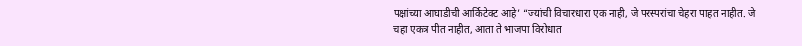पक्षांच्या आघाडीची आर्किटेक्ट आहे’ “ज्यांची विचारधारा एक नाही, जे परस्परांचा चेहरा पाहत नाहीत. जे चहा एकत्र पीत नाहीत, आता ते भाजपा विरोधात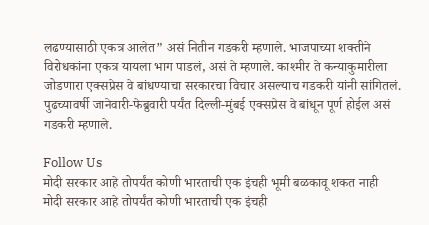लढण्यासाठी एकत्र आलेत” असं नितीन गडकरी म्हणाले. भाजपाच्या शक्तीने विरोधकांना एकत्र यायला भाग पाडलं, असं ते म्हणाले. काश्मीर ते कन्याकुमारीला जोडणारा एक्सप्रेस वे बांधण्याचा सरकारचा विचार असल्याच गडकरी यांनी सांगितलं. पुढच्यावर्षी जानेवारी-फेब्रुवारी पर्यंत दिल्ली-मुंबई एक्सप्रेस वे बांधून पूर्ण होईल असं गडकरी म्हणाले.

Follow Us
मोदी सरकार आहे तोपर्यंत कोणी भारताची एक इंचही भूमी बळकावू शकत नाही
मोदी सरकार आहे तोपर्यंत कोणी भारताची एक इंचही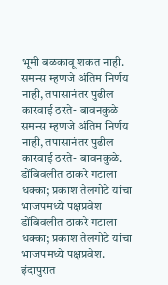भूमी बळकावू शकत नाही.
समन्स म्हणजे अंतिम निर्णय नाही, तपासानंतर पुढील कारवाई ठरते- बावनकुळे
समन्स म्हणजे अंतिम निर्णय नाही, तपासानंतर पुढील कारवाई ठरते- बावनकुळे.
डोंबिवलीत ठाकरे गटाला धक्का; प्रकाश तेलगोटे यांचा भाजपमध्ये पक्षप्रवेश
डोंबिवलीत ठाकरे गटाला धक्का; प्रकाश तेलगोटे यांचा भाजपमध्ये पक्षप्रवेश.
इंदापुरात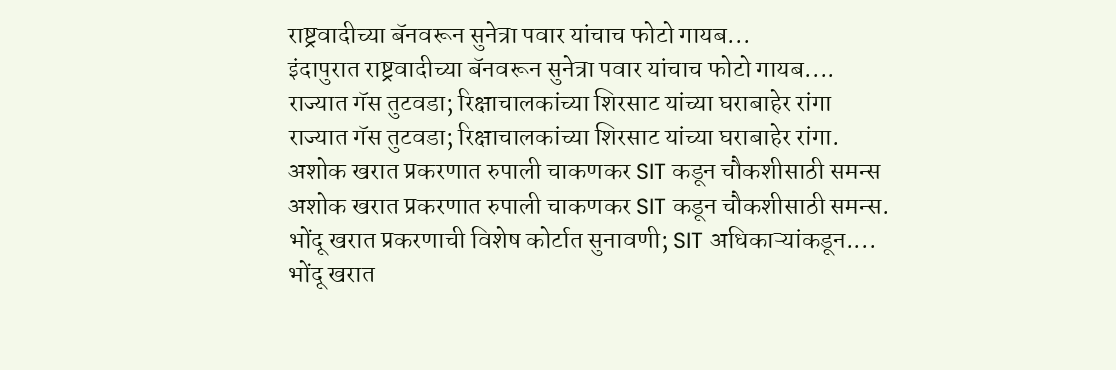राष्ट्रवादीच्या बॅनवरून सुनेत्रा पवार यांचाच फोटो गायब...
इंदापुरात राष्ट्रवादीच्या बॅनवरून सुनेत्रा पवार यांचाच फोटो गायब....
राज्यात गॅस तुटवडा; रिक्षाचालकांच्या शिरसाट यांच्या घराबाहेर रांगा
राज्यात गॅस तुटवडा; रिक्षाचालकांच्या शिरसाट यांच्या घराबाहेर रांगा.
अशोक खरात प्रकरणात रुपाली चाकणकर SIT कडून चौकशीसाठी समन्स
अशोक खरात प्रकरणात रुपाली चाकणकर SIT कडून चौकशीसाठी समन्स.
भोंदू खरात प्रकरणाची विशेष कोर्टात सुनावणी; SIT अधिकाऱ्यांकडून....
भोंदू खरात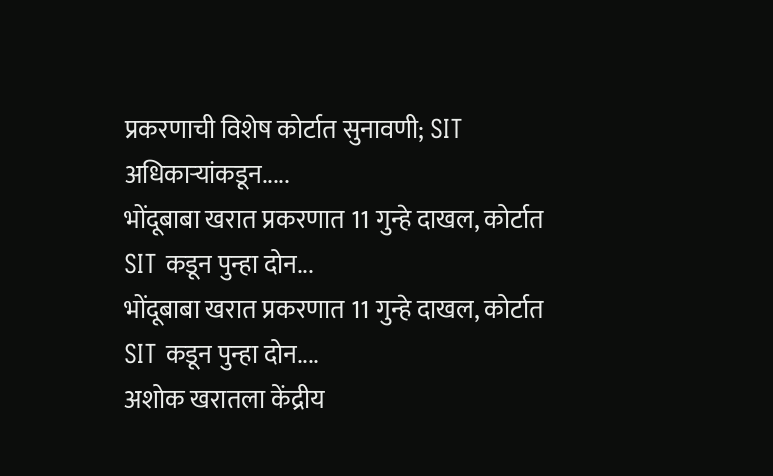प्रकरणाची विशेष कोर्टात सुनावणी; SIT अधिकाऱ्यांकडून.....
भोंदूबाबा खरात प्रकरणात 11 गुन्हे दाखल, कोर्टात SIT कडून पुन्हा दोन...
भोंदूबाबा खरात प्रकरणात 11 गुन्हे दाखल, कोर्टात SIT कडून पुन्हा दोन....
अशोक खरातला केंद्रीय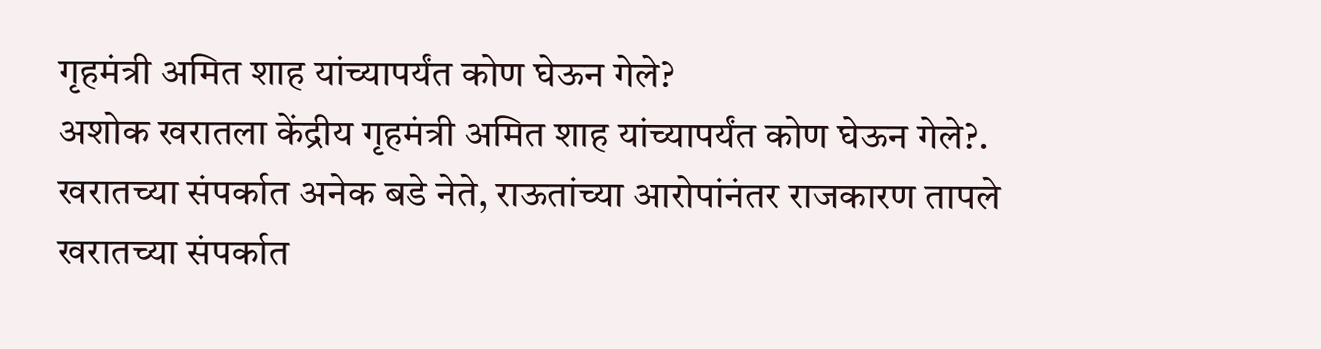गृहमंत्री अमित शाह यांच्यापर्यंत कोण घेऊन गेले?
अशोक खरातला केंद्रीय गृहमंत्री अमित शाह यांच्यापर्यंत कोण घेऊन गेले?.
खरातच्या संपर्कात अनेक बडे नेते, राऊतांच्या आरोपांनंतर राजकारण तापले
खरातच्या संपर्कात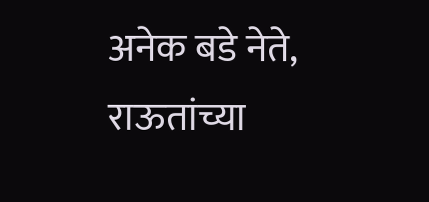अनेक बडे नेते, राऊतांच्या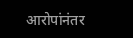आरोपांनंतर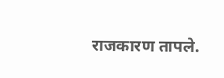राजकारण तापले.